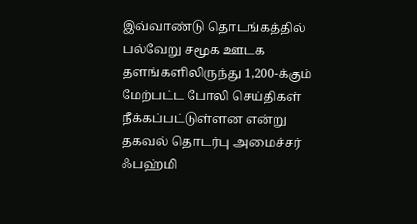இவ்வாண்டு தொடங்கத்தில் பல்வேறு சமூக ஊடக தளங்களிலிருந்து 1,200-க்கும் மேற்பட்ட போலி செய்திகள் நீக்கப்பட்டுள்ளன என்று தகவல் தொடர்பு அமைச்சர் ஃபஹ்மி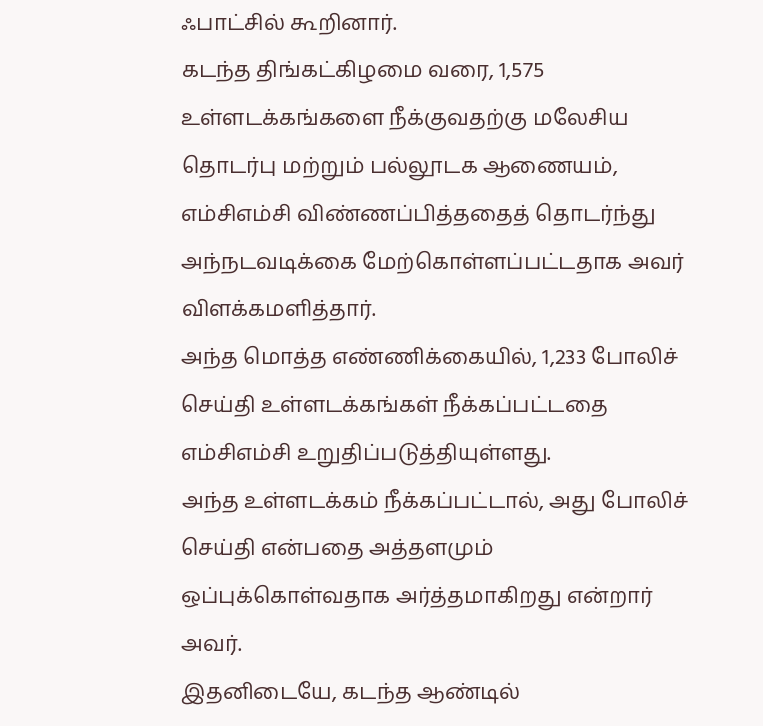ஃபாட்சில் கூறினார்.
கடந்த திங்கட்கிழமை வரை, 1,575 உள்ளடக்கங்களை நீக்குவதற்கு மலேசிய தொடர்பு மற்றும் பல்லூடக ஆணையம், எம்சிஎம்சி விண்ணப்பித்ததைத் தொடர்ந்து அந்நடவடிக்கை மேற்கொள்ளப்பட்டதாக அவர் விளக்கமளித்தார்.
அந்த மொத்த எண்ணிக்கையில், 1,233 போலிச் செய்தி உள்ளடக்கங்கள் நீக்கப்பட்டதை எம்சிஎம்சி உறுதிப்படுத்தியுள்ளது.
அந்த உள்ளடக்கம் நீக்கப்பட்டால், அது போலிச் செய்தி என்பதை அத்தளமும் ஒப்புக்கொள்வதாக அர்த்தமாகிறது என்றார் அவர்.
இதனிடையே, கடந்த ஆண்டில்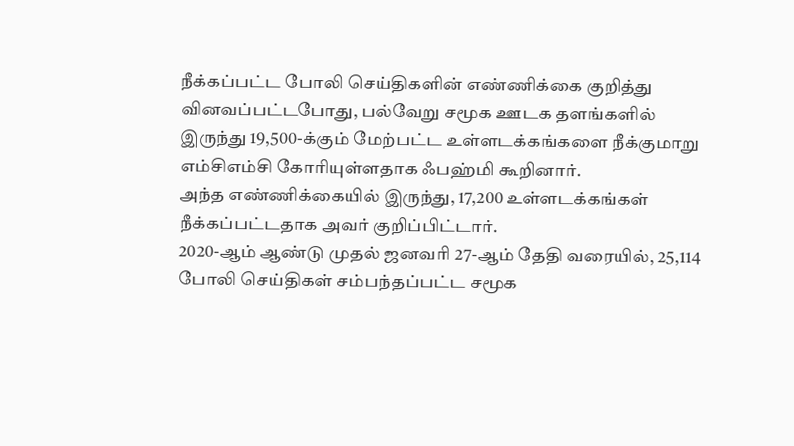நீக்கப்பட்ட போலி செய்திகளின் எண்ணிக்கை குறித்து வினவப்பட்டபோது, பல்வேறு சமூக ஊடக தளங்களில் இருந்து 19,500-க்கும் மேற்பட்ட உள்ளடக்கங்களை நீக்குமாறு எம்சிஎம்சி கோரியுள்ளதாக ஃபஹ்மி கூறினார்.
அந்த எண்ணிக்கையில் இருந்து, 17,200 உள்ளடக்கங்கள் நீக்கப்பட்டதாக அவர் குறிப்பிட்டார்.
2020-ஆம் ஆண்டு முதல் ஜனவரி 27-ஆம் தேதி வரையில், 25,114 போலி செய்திகள் சம்பந்தப்பட்ட சமூக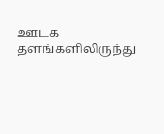ஊடக தளங்களிலிருந்து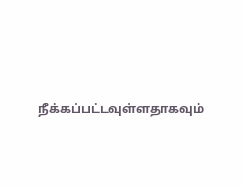நீக்கப்பட்டவுள்ளதாகவும்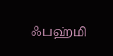ஃபஹ்மி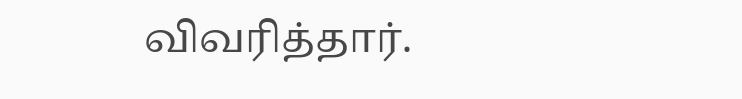விவரித்தார்.